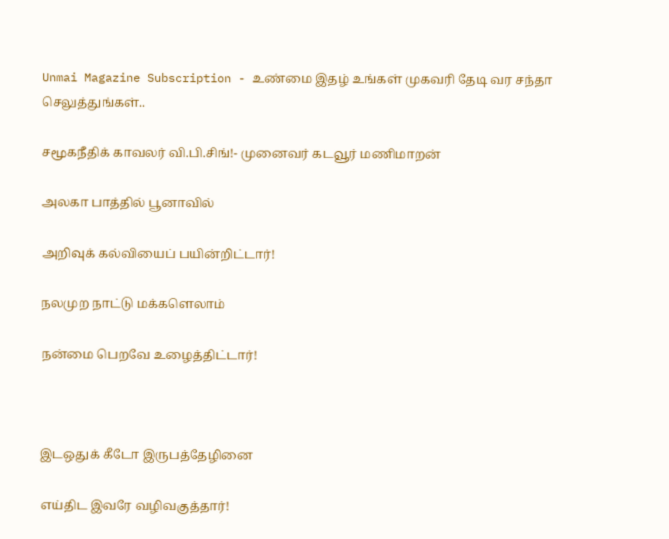Unmai Magazine Subscription - உண்மை இதழ் உங்கள் முகவரி தேடி வர சந்தா செலுத்துங்கள்..

சமூகநீதிக் காவலர் வி.பி.சிங்!- முனைவர் கடவூர் மணிமாறன்

அலகா பாத்தில் பூனாவில்

அறிவுக் கல்வியைப் பயின்றிட்டார்!

நலமுற நாட்டு மக்களெலாம்

நன்மை பெறவே உழைத்திட்டார்!



இடஒதுக் கீடோ இருபத்தேழினை

எய்திட இவரே வழிவகுத்தார்!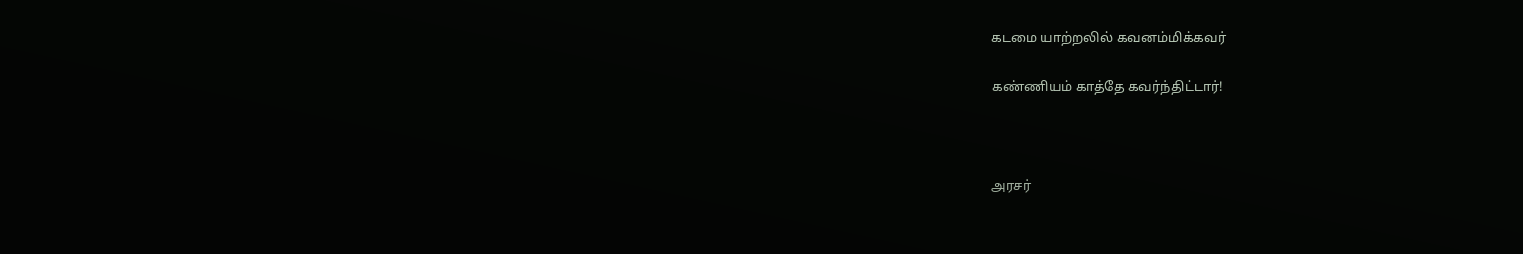கடமை யாற்றலில் கவனம்மிக்கவர்

கண்ணியம் காத்தே கவர்ந்திட்டார்!



அரசர்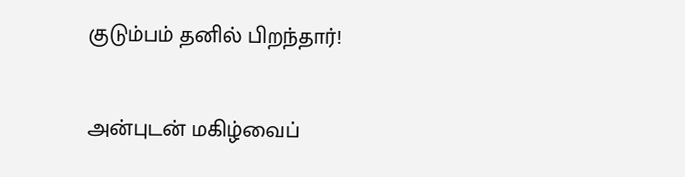குடும்பம் தனில் பிறந்தார்!

அன்புடன் மகிழ்வைப்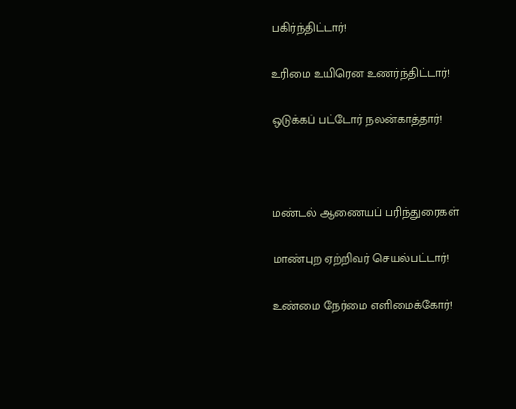பகிர்ந்திட்டார்!

உரிமை உயிரென உணர்ந்திட்டார்!

ஒடுக்கப் பட்டோர் நலன்காத்தார்!



மண்டல் ஆணையப் பரிந்துரைகள்

மாண்புற ஏற்றிவர் செயல்பட்டார்!

உண்மை நேர்மை எளிமைக்கோர்!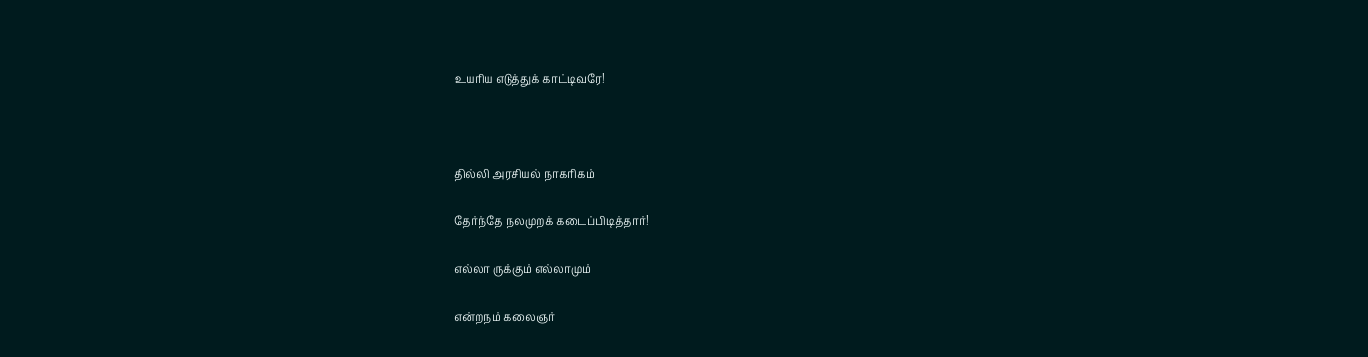உயரிய எடுத்துக் காட்டிவரே!



தில்லி அரசியல் நாகரிகம்

தேர்ந்தே நலமுறக் கடைப்பிடித்தார்!

எல்லா ருக்கும் எல்லாமும்

என்றநம் கலைஞர்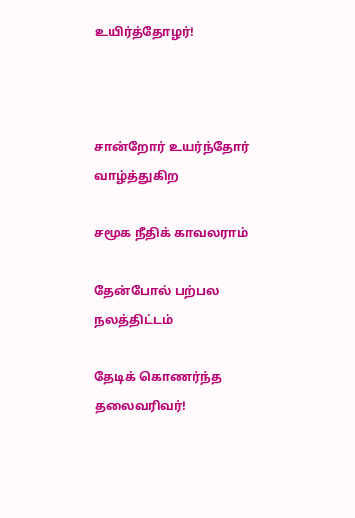உயிர்த்தோழர்!



சான்றோர் உயர்ந்தோர் வாழ்த்துகிற

சமூக நீதிக் காவலராம்

தேன்போல் பற்பல நலத்திட்டம்

தேடிக் கொணர்ந்த தலைவரிவர்!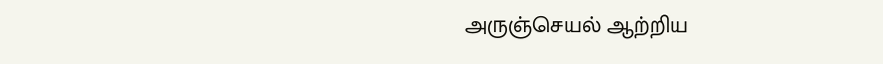அருஞ்செயல் ஆற்றிய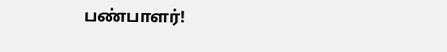பண்பாளர்!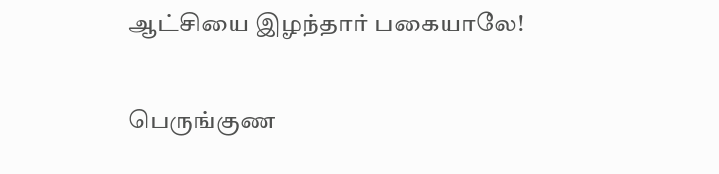ஆட்சியை இழந்தார் பகையாலே!

பெருங்குண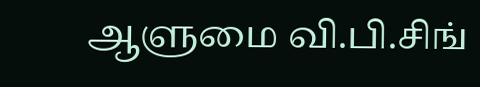ஆளுமை வி.பி.சிங்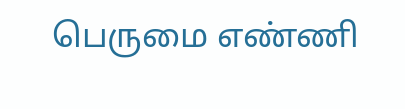பெருமை எண்ணி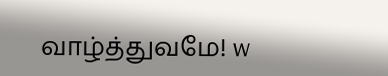வாழ்த்துவமே! w